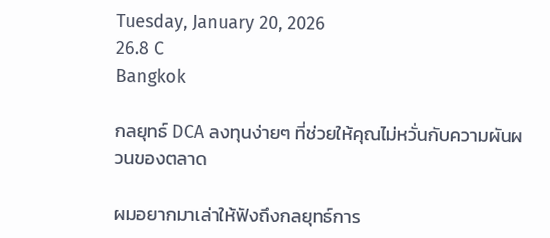Tuesday, January 20, 2026
26.8 C
Bangkok

กลยุทธ์ DCA ลงทุนง่ายๆ ที่ช่วยให้คุณไม่หวั่นกับความผันผวนของตลาด

ผมอยากมาเล่าให้ฟังถึงกลยุทธ์การ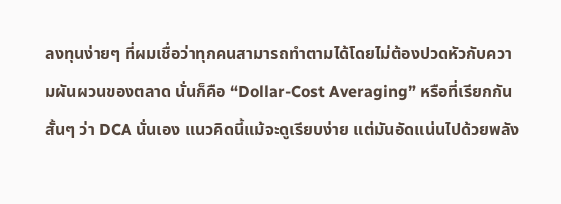ลงทุนง่ายๆ ที่ผมเชื่อว่าทุกคนสามารถทำตามได้โดยไม่ต้องปวดหัวกับความผันผวนของตลาด นั่นก็คือ “Dollar-Cost Averaging” หรือที่เรียกกันสั้นๆ ว่า DCA นั่นเอง แนวคิดนี้แม้จะดูเรียบง่าย แต่มันอัดแน่นไปด้วยพลัง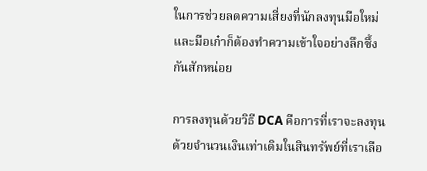ในการช่วยลดความเสี่ยงที่นักลงทุนมือใหม่และมือเก๋าก็ต้องทำความเข้าใจอย่างลึกซึ้งกันสักหน่อย

การลงทุนด้วยวิธี DCA คือการที่เราจะลงทุนด้วยจำนวนเงินเท่าเดิมในสินทรัพย์ที่เราเลือ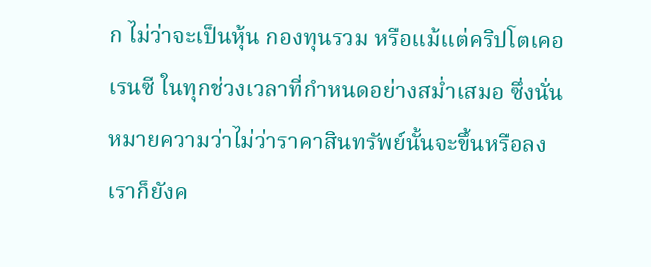ก ไม่ว่าจะเป็นหุ้น กองทุนรวม หรือแม้แต่คริปโตเคอเรนซี ในทุกช่วงเวลาที่กำหนดอย่างสม่ำเสมอ ซึ่งนั่นหมายความว่าไม่ว่าราคาสินทรัพย์นั้นจะขึ้นหรือลง เราก็ยังค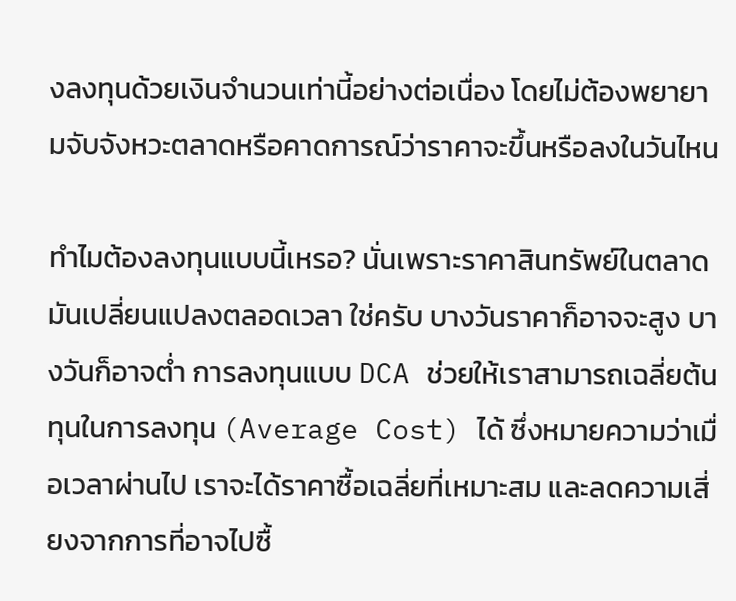งลงทุนด้วยเงินจำนวนเท่านี้อย่างต่อเนื่อง โดยไม่ต้องพยายามจับจังหวะตลาดหรือคาดการณ์ว่าราคาจะขึ้นหรือลงในวันไหน

ทำไมต้องลงทุนแบบนี้เหรอ? นั่นเพราะราคาสินทรัพย์ในตลาดมันเปลี่ยนแปลงตลอดเวลา ใช่ครับ บางวันราคาก็อาจจะสูง บางวันก็อาจต่ำ การลงทุนแบบ DCA ช่วยให้เราสามารถเฉลี่ยต้นทุนในการลงทุน (Average Cost) ได้ ซึ่งหมายความว่าเมื่อเวลาผ่านไป เราจะได้ราคาซื้อเฉลี่ยที่เหมาะสม และลดความเสี่ยงจากการที่อาจไปซื้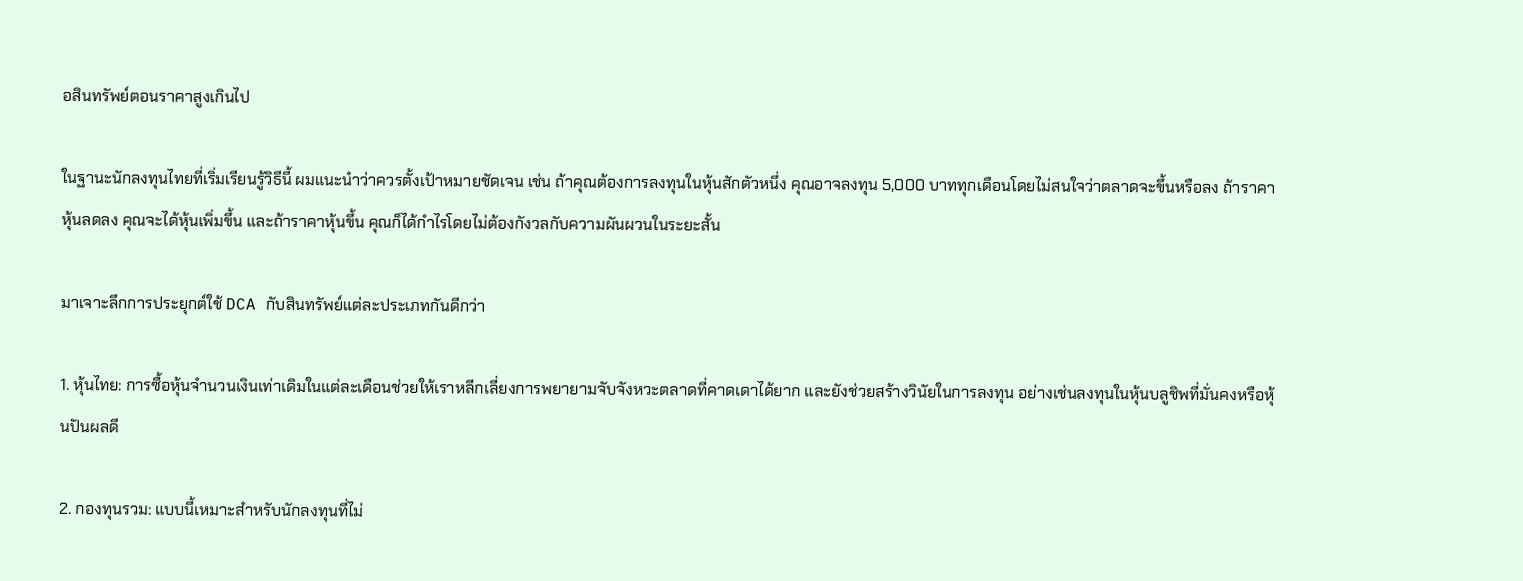อสินทรัพย์ตอนราคาสูงเกินไป

ในฐานะนักลงทุนไทยที่เริ่มเรียนรู้วิธีนี้ ผมแนะนำว่าควรตั้งเป้าหมายชัดเจน เช่น ถ้าคุณต้องการลงทุนในหุ้นสักตัวหนึ่ง คุณอาจลงทุน 5,000 บาททุกเดือนโดยไม่สนใจว่าตลาดจะขึ้นหรือลง ถ้าราคาหุ้นลดลง คุณจะได้หุ้นเพิ่มขึ้น และถ้าราคาหุ้นขึ้น คุณก็ได้กำไรโดยไม่ต้องกังวลกับความผันผวนในระยะสั้น

มาเจาะลึกการประยุกต์ใช้ DCA กับสินทรัพย์แต่ละประเภทกันดีกว่า

1. หุ้นไทย: การซื้อหุ้นจำนวนเงินเท่าเดิมในแต่ละเดือนช่วยให้เราหลีกเลี่ยงการพยายามจับจังหวะตลาดที่คาดเดาได้ยาก และยังช่วยสร้างวินัยในการลงทุน อย่างเช่นลงทุนในหุ้นบลูชิพที่มั่นคงหรือหุ้นปันผลดี

2. กองทุนรวม: แบบนี้เหมาะสำหรับนักลงทุนที่ไม่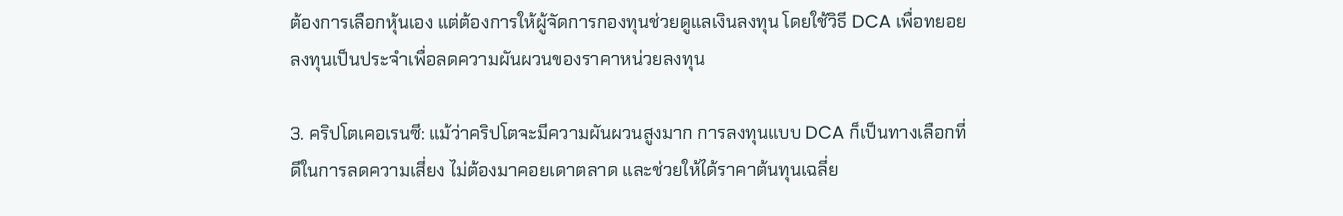ต้องการเลือกหุ้นเอง แต่ต้องการให้ผู้จัดการกองทุนช่วยดูแลเงินลงทุน โดยใช้วิธี DCA เพื่อทยอยลงทุนเป็นประจำเพื่อลดความผันผวนของราคาหน่วยลงทุน

3. คริปโตเคอเรนซี: แม้ว่าคริปโตจะมีความผันผวนสูงมาก การลงทุนแบบ DCA ก็เป็นทางเลือกที่ดีในการลดความเสี่ยง ไม่ต้องมาคอยเดาตลาด และช่วยให้ได้ราคาต้นทุนเฉลี่ย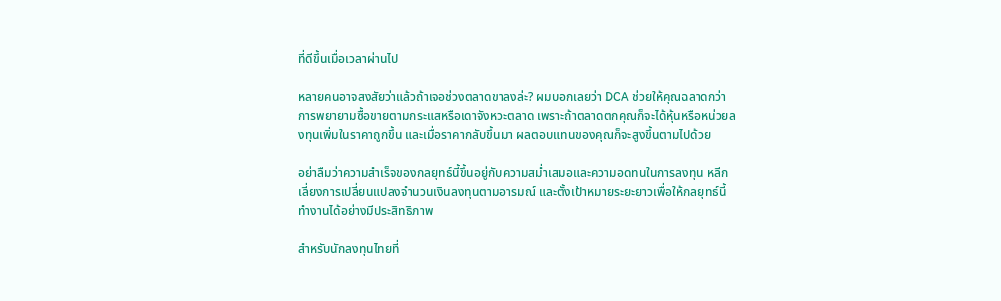ที่ดีขึ้นเมื่อเวลาผ่านไป

หลายคนอาจสงสัยว่าแล้วถ้าเจอช่วงตลาดขาลงล่ะ? ผมบอกเลยว่า DCA ช่วยให้คุณฉลาดกว่าการพยายามซื้อขายตามกระแสหรือเดาจังหวะตลาด เพราะถ้าตลาดตกคุณก็จะได้หุ้นหรือหน่วยลงทุนเพิ่มในราคาถูกขึ้น และเมื่อราคากลับขึ้นมา ผลตอบแทนของคุณก็จะสูงขึ้นตามไปด้วย

อย่าลืมว่าความสำเร็จของกลยุทธ์นี้ขึ้นอยู่กับความสม่ำเสมอและความอดทนในการลงทุน หลีกเลี่ยงการเปลี่ยนแปลงจำนวนเงินลงทุนตามอารมณ์ และตั้งเป้าหมายระยะยาวเพื่อให้กลยุทธ์นี้ทำงานได้อย่างมีประสิทธิภาพ

สำหรับนักลงทุนไทยที่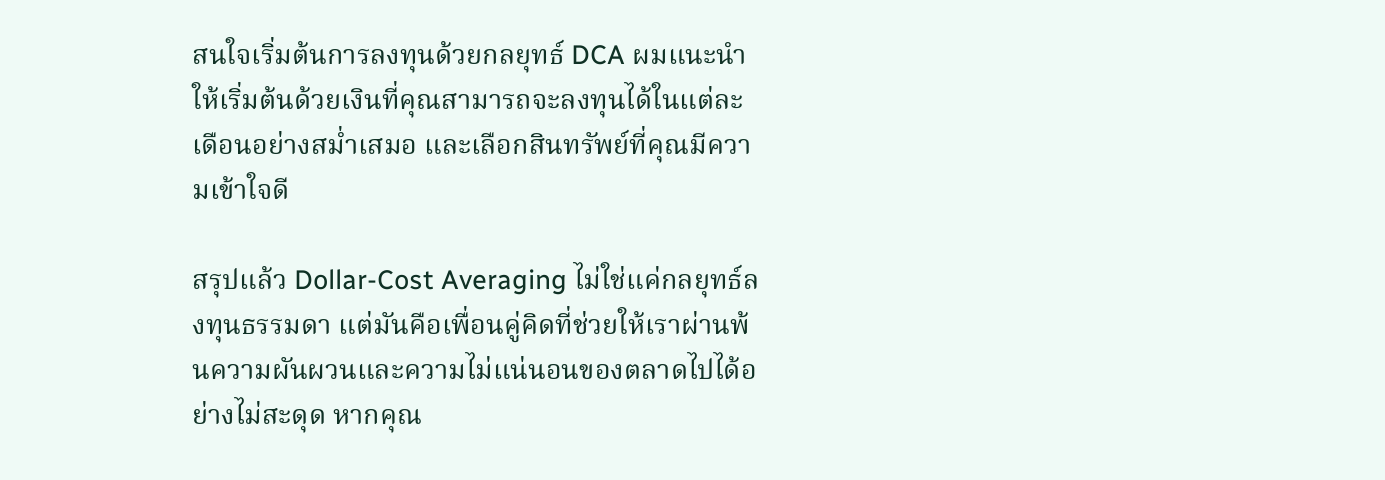สนใจเริ่มต้นการลงทุนด้วยกลยุทธ์ DCA ผมแนะนำให้เริ่มต้นด้วยเงินที่คุณสามารถจะลงทุนได้ในแต่ละเดือนอย่างสม่ำเสมอ และเลือกสินทรัพย์ที่คุณมีความเข้าใจดี

สรุปแล้ว Dollar-Cost Averaging ไม่ใช่แค่กลยุทธ์ลงทุนธรรมดา แต่มันคือเพื่อนคู่คิดที่ช่วยให้เราผ่านพ้นความผันผวนและความไม่แน่นอนของตลาดไปได้อย่างไม่สะดุด หากคุณ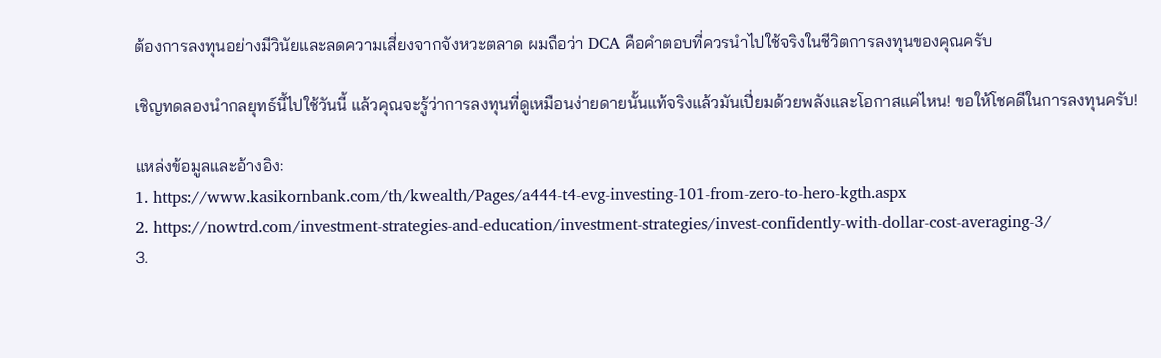ต้องการลงทุนอย่างมีวินัยและลดความเสี่ยงจากจังหวะตลาด ผมถือว่า DCA คือคำตอบที่ควรนำไปใช้จริงในชีวิตการลงทุนของคุณครับ

เชิญทดลองนำกลยุทธ์นี้ไปใช้วันนี้ แล้วคุณจะรู้ว่าการลงทุนที่ดูเหมือนง่ายดายนั้นแท้จริงแล้วมันเปี่ยมด้วยพลังและโอกาสแค่ไหน! ขอให้โชคดีในการลงทุนครับ!

แหล่งข้อมูลและอ้างอิง:
1. https://www.kasikornbank.com/th/kwealth/Pages/a444-t4-evg-investing-101-from-zero-to-hero-kgth.aspx
2. https://nowtrd.com/investment-strategies-and-education/investment-strategies/invest-confidently-with-dollar-cost-averaging-3/
3.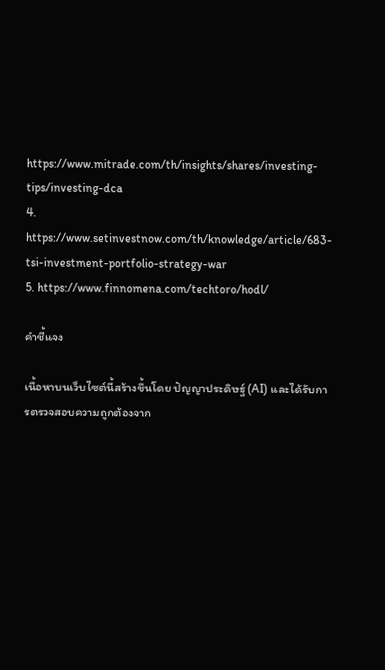https://www.mitrade.com/th/insights/shares/investing-tips/investing-dca
4. https://www.setinvestnow.com/th/knowledge/article/683-tsi-investment-portfolio-strategy-war
5. https://www.finnomena.com/techtoro/hodl/

คำชี้แจง

เนื้อหาบนเว็บไซต์นี้สร้างขึ้นโดย ปัญญาประดิษฐ์ (AI) และได้รับการตรวจสอบความถูกต้องจาก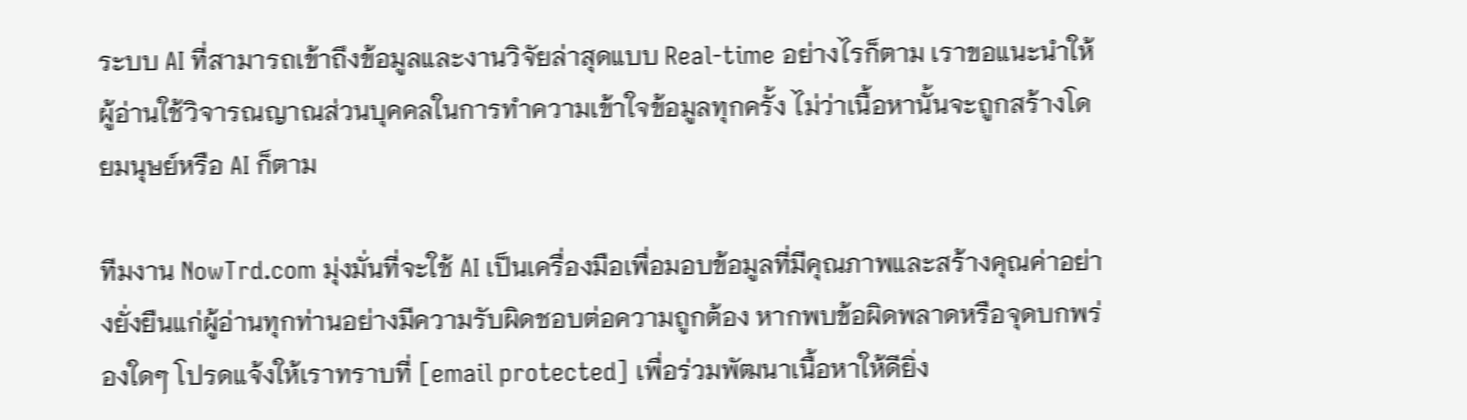ระบบ AI ที่สามารถเข้าถึงข้อมูลและงานวิจัยล่าสุดแบบ Real-time อย่างไรก็ตาม เราขอแนะนำให้ผู้อ่านใช้วิจารณญาณส่วนบุคคลในการทำความเข้าใจข้อมูลทุกครั้ง ไม่ว่าเนื้อหานั้นจะถูกสร้างโดยมนุษย์หรือ AI ก็ตาม

ทีมงาน NowTrd.com มุ่งมั่นที่จะใช้ AI เป็นเครื่องมือเพื่อมอบข้อมูลที่มีคุณภาพและสร้างคุณค่าอย่างยั่งยืนแก่ผู้อ่านทุกท่านอย่างมีความรับผิดชอบต่อความถูกต้อง หากพบข้อผิดพลาดหรือจุดบกพร่องใดๆ โปรดแจ้งให้เราทราบที่ [email protected] เพื่อร่วมพัฒนาเนื้อหาให้ดียิ่ง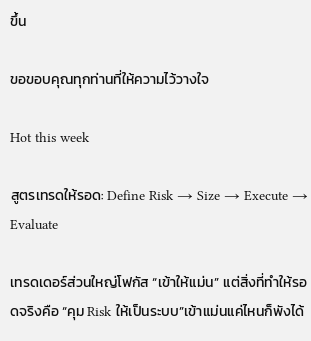ขึ้น

ขอขอบคุณทุกท่านที่ให้ความไว้วางใจ

Hot this week

สูตรเทรดให้รอด: Define Risk → Size → Execute → Evaluate

เทรดเดอร์ส่วนใหญ่โฟกัส “เข้าให้แม่น” แต่สิ่งที่ทำให้รอดจริงคือ “คุม Risk ให้เป็นระบบ”เข้าแม่นแค่ไหนก็พังได้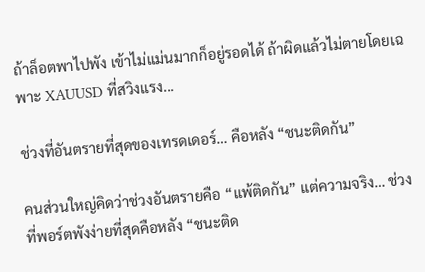ถ้าล็อตพาไปพัง เข้าไม่แม่นมากก็อยู่รอดได้ ถ้าผิดแล้วไม่ตายโดยเฉพาะ XAUUSD ที่สวิงแรง...

ช่วงที่อันตรายที่สุดของเทรดเดอร์… คือหลัง “ชนะติดกัน”

คนส่วนใหญ่คิดว่าช่วงอันตรายคือ “แพ้ติดกัน” แต่ความจริง… ช่วงที่พอร์ตพังง่ายที่สุดคือหลัง “ชนะติด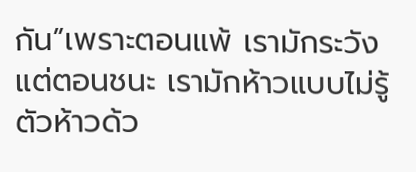กัน”เพราะตอนแพ้ เรามักระวัง แต่ตอนชนะ เรามักห้าวแบบไม่รู้ตัวห้าวด้ว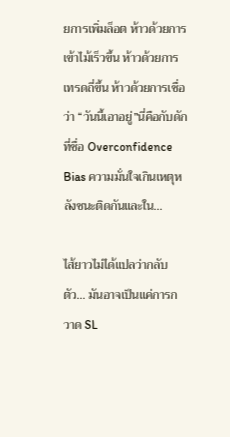ยการเพิ่มล็อต ห้าวด้วยการเข้าไม้เร็วขึ้น ห้าวด้วยการเทรดถี่ขึ้น ห้าวด้วยการเชื่อว่า “วันนี้เอาอยู่”นี่คือกับดักที่ชื่อ Overconfidence Bias ความมั่นใจเกินเหตุหลังชนะติดกันและใน...

ไส้ยาวไม่ได้แปลว่ากลับตัว… มันอาจเป็นแค่การกวาด SL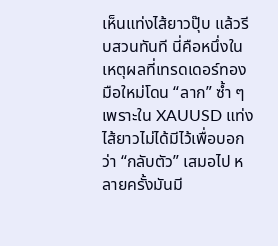เห็นแท่งไส้ยาวปุ๊บ แล้วรีบสวนทันที นี่คือหนึ่งในเหตุผลที่เทรดเดอร์ทองมือใหม่โดน “ลาก” ซ้ำ ๆเพราะใน XAUUSD แท่งไส้ยาวไม่ได้มีไว้เพื่อบอกว่า “กลับตัว” เสมอไป หลายครั้งมันมี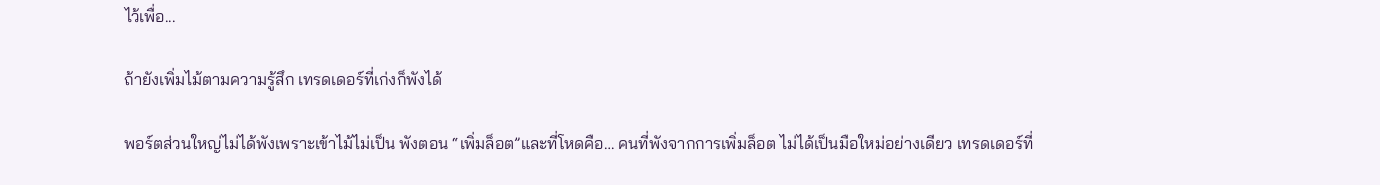ไว้เพื่อ...

ถ้ายังเพิ่มไม้ตามความรู้สึก เทรดเดอร์ที่เก่งก็พังได้

พอร์ตส่วนใหญ่ไม่ได้พังเพราะเข้าไม้ไม่เป็น พังตอน “เพิ่มล็อต”และที่โหดคือ… คนที่พังจากการเพิ่มล็อต ไม่ได้เป็นมือใหม่อย่างเดียว เทรดเดอร์ที่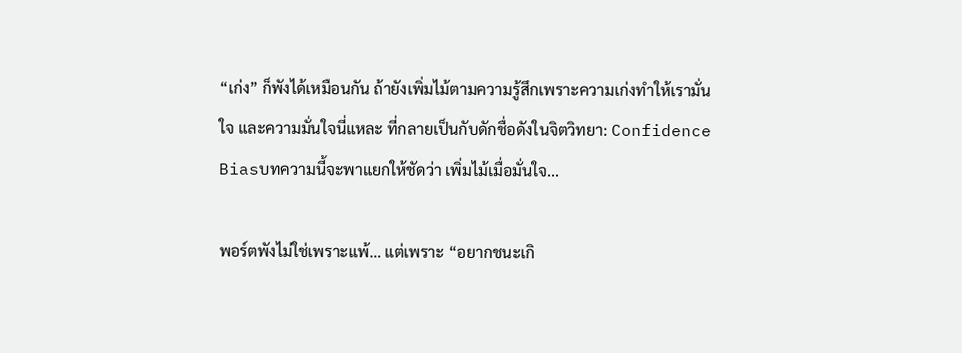“เก่ง” ก็พังได้เหมือนกัน ถ้ายังเพิ่มไม้ตามความรู้สึกเพราะความเก่งทำให้เรามั่นใจ และความมั่นใจนี่แหละ ที่กลายเป็นกับดักชื่อดังในจิตวิทยา: Confidence Biasบทความนี้จะพาแยกให้ชัดว่า เพิ่มไม้เมื่อมั่นใจ...

พอร์ตพังไม่ใช่เพราะแพ้… แต่เพราะ “อยากชนะเกิ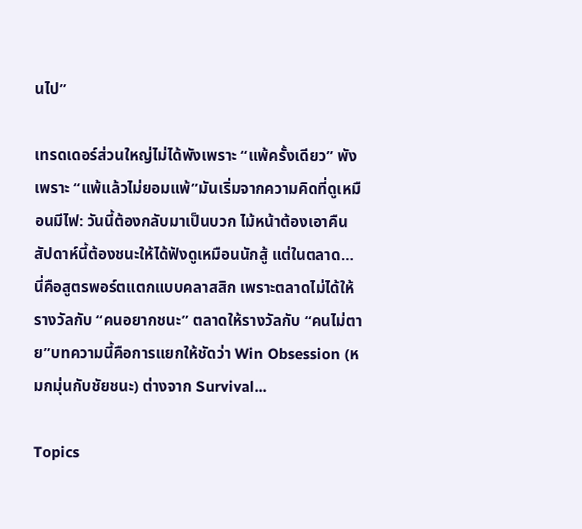นไป”

เทรดเดอร์ส่วนใหญ่ไม่ได้พังเพราะ “แพ้ครั้งเดียว” พังเพราะ “แพ้แล้วไม่ยอมแพ้”มันเริ่มจากความคิดที่ดูเหมือนมีไฟ: วันนี้ต้องกลับมาเป็นบวก ไม้หน้าต้องเอาคืน สัปดาห์นี้ต้องชนะให้ได้ฟังดูเหมือนนักสู้ แต่ในตลาด… นี่คือสูตรพอร์ตแตกแบบคลาสสิก เพราะตลาดไม่ได้ให้รางวัลกับ “คนอยากชนะ” ตลาดให้รางวัลกับ “คนไม่ตาย”บทความนี้คือการแยกให้ชัดว่า Win Obsession (หมกมุ่นกับชัยชนะ) ต่างจาก Survival...

Topics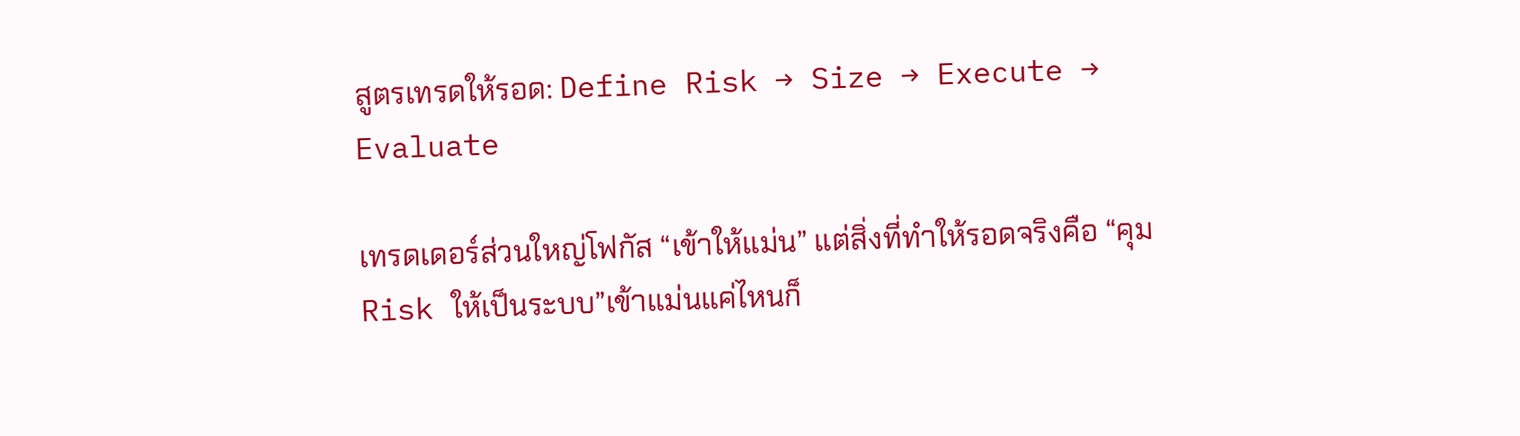สูตรเทรดให้รอด: Define Risk → Size → Execute → Evaluate

เทรดเดอร์ส่วนใหญ่โฟกัส “เข้าให้แม่น” แต่สิ่งที่ทำให้รอดจริงคือ “คุม Risk ให้เป็นระบบ”เข้าแม่นแค่ไหนก็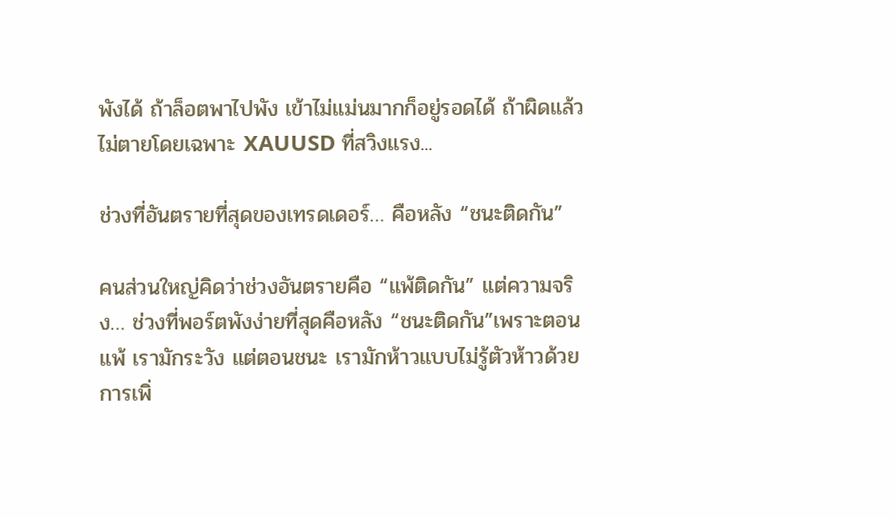พังได้ ถ้าล็อตพาไปพัง เข้าไม่แม่นมากก็อยู่รอดได้ ถ้าผิดแล้วไม่ตายโดยเฉพาะ XAUUSD ที่สวิงแรง...

ช่วงที่อันตรายที่สุดของเทรดเดอร์… คือหลัง “ชนะติดกัน”

คนส่วนใหญ่คิดว่าช่วงอันตรายคือ “แพ้ติดกัน” แต่ความจริง… ช่วงที่พอร์ตพังง่ายที่สุดคือหลัง “ชนะติดกัน”เพราะตอนแพ้ เรามักระวัง แต่ตอนชนะ เรามักห้าวแบบไม่รู้ตัวห้าวด้วยการเพิ่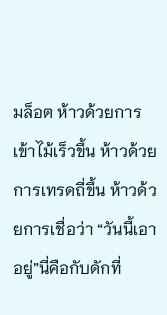มล็อต ห้าวด้วยการเข้าไม้เร็วขึ้น ห้าวด้วยการเทรดถี่ขึ้น ห้าวด้วยการเชื่อว่า “วันนี้เอาอยู่”นี่คือกับดักที่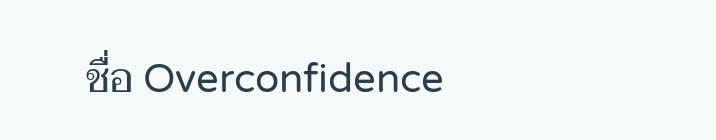ชื่อ Overconfidence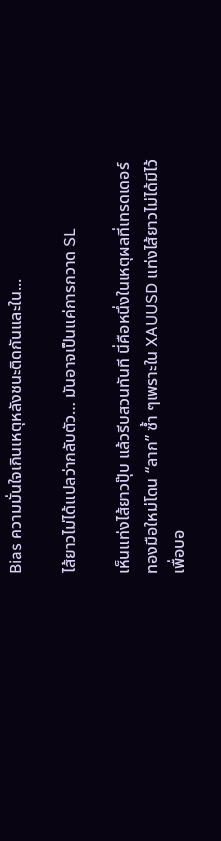Bias ความมั่นใจเกินเหตุหลังชนะติดกันและใน...

ไส้ยาวไม่ได้แปลว่ากลับตัว… มันอาจเป็นแค่การกวาด SL

เห็นแท่งไส้ยาวปุ๊บ แล้วรีบสวนทันที นี่คือหนึ่งในเหตุผลที่เทรดเดอร์ทองมือใหม่โดน “ลาก” ซ้ำ ๆเพราะใน XAUUSD แท่งไส้ยาวไม่ได้มีไว้เพื่อบอ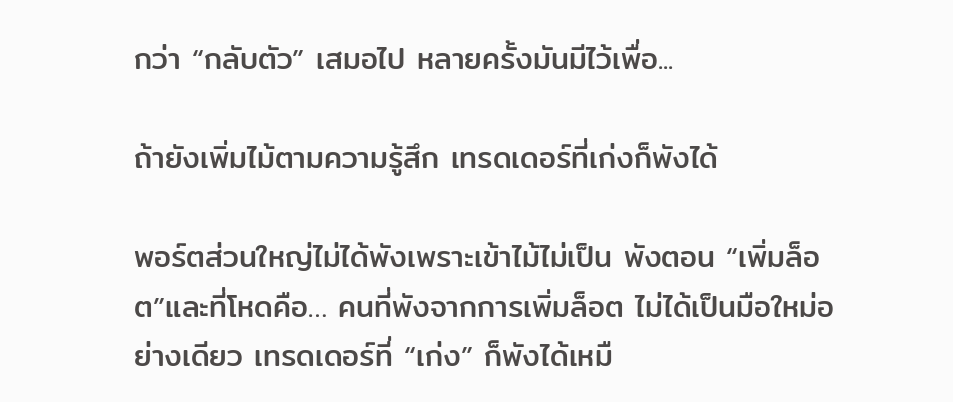กว่า “กลับตัว” เสมอไป หลายครั้งมันมีไว้เพื่อ...

ถ้ายังเพิ่มไม้ตามความรู้สึก เทรดเดอร์ที่เก่งก็พังได้

พอร์ตส่วนใหญ่ไม่ได้พังเพราะเข้าไม้ไม่เป็น พังตอน “เพิ่มล็อต”และที่โหดคือ… คนที่พังจากการเพิ่มล็อต ไม่ได้เป็นมือใหม่อย่างเดียว เทรดเดอร์ที่ “เก่ง” ก็พังได้เหมื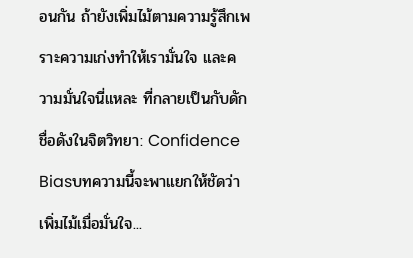อนกัน ถ้ายังเพิ่มไม้ตามความรู้สึกเพราะความเก่งทำให้เรามั่นใจ และความมั่นใจนี่แหละ ที่กลายเป็นกับดักชื่อดังในจิตวิทยา: Confidence Biasบทความนี้จะพาแยกให้ชัดว่า เพิ่มไม้เมื่อมั่นใจ...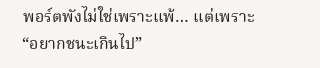พอร์ตพังไม่ใช่เพราะแพ้… แต่เพราะ “อยากชนะเกินไป”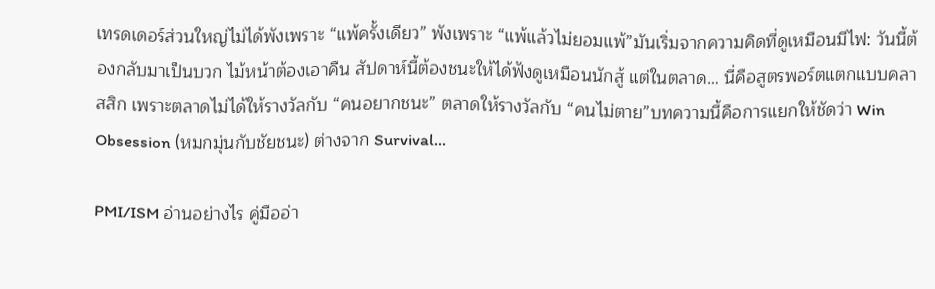เทรดเดอร์ส่วนใหญ่ไม่ได้พังเพราะ “แพ้ครั้งเดียว” พังเพราะ “แพ้แล้วไม่ยอมแพ้”มันเริ่มจากความคิดที่ดูเหมือนมีไฟ: วันนี้ต้องกลับมาเป็นบวก ไม้หน้าต้องเอาคืน สัปดาห์นี้ต้องชนะให้ได้ฟังดูเหมือนนักสู้ แต่ในตลาด… นี่คือสูตรพอร์ตแตกแบบคลาสสิก เพราะตลาดไม่ได้ให้รางวัลกับ “คนอยากชนะ” ตลาดให้รางวัลกับ “คนไม่ตาย”บทความนี้คือการแยกให้ชัดว่า Win Obsession (หมกมุ่นกับชัยชนะ) ต่างจาก Survival...

PMI/ISM อ่านอย่างไร คู่มืออ่า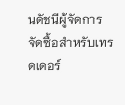นดัชนีผู้จัดการจัดซื้อสำหรับเทรดเดอร์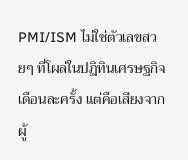PMI/ISM ไม่ใช่ตัวเลขสวยๆ ที่โผล่ในปฏิทินเศรษฐกิจเดือนละครั้ง แต่คือเสียงจากผู้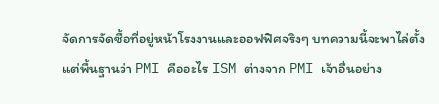จัดการจัดซื้อที่อยู่หน้าโรงงานและออฟฟิศจริงๆ บทความนี้จะพาไล่ตั้งแต่พื้นฐานว่า PMI คืออะไร ISM ต่างจาก PMI เจ้าอื่นอย่าง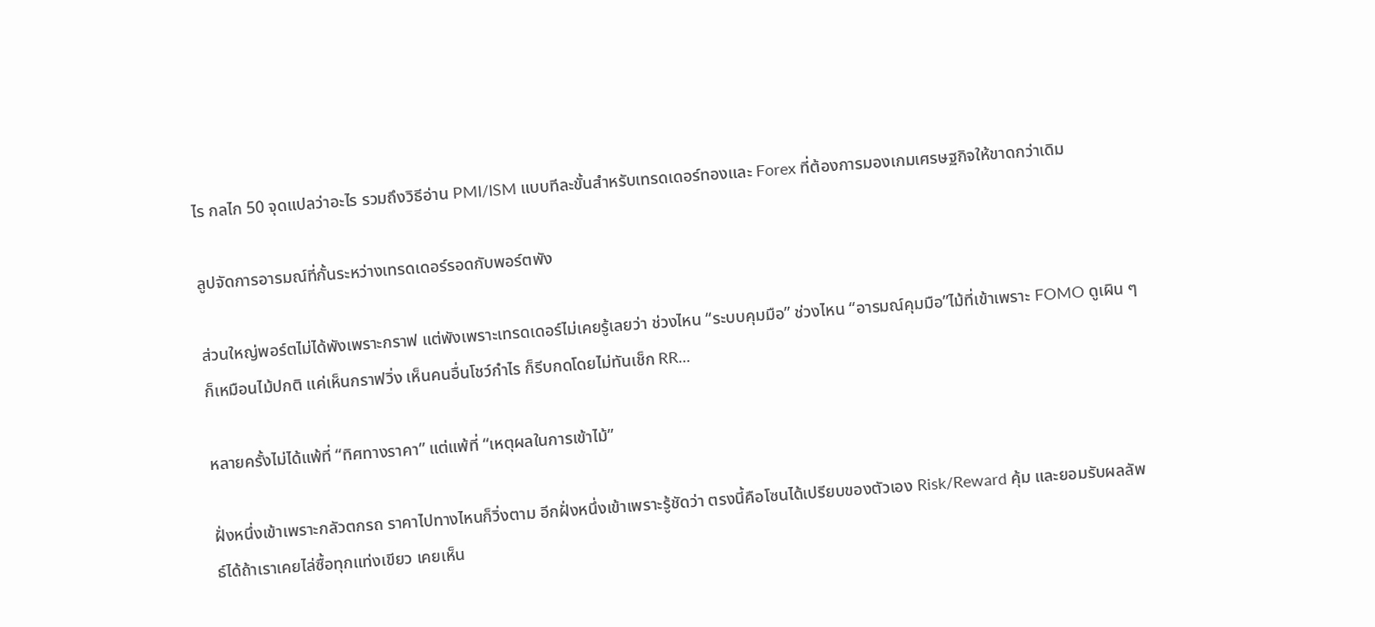ไร กลไก 50 จุดแปลว่าอะไร รวมถึงวิธีอ่าน PMI/ISM แบบทีละขั้นสำหรับเทรดเดอร์ทองและ Forex ที่ต้องการมองเกมเศรษฐกิจให้ขาดกว่าเดิม

ลูปจัดการอารมณ์ที่กั้นระหว่างเทรดเดอร์รอดกับพอร์ตพัง

ส่วนใหญ่พอร์ตไม่ได้พังเพราะกราฟ แต่พังเพราะเทรดเดอร์ไม่เคยรู้เลยว่า ช่วงไหน “ระบบคุมมือ” ช่วงไหน “อารมณ์คุมมือ”ไม้ที่เข้าเพราะ FOMO ดูเผิน ๆ ก็เหมือนไม้ปกติ แค่เห็นกราฟวิ่ง เห็นคนอื่นโชว์กำไร ก็รีบกดโดยไม่ทันเช็ก RR...

หลายครั้งไม่ได้แพ้ที่ “ทิศทางราคา” แต่แพ้ที่ “เหตุผลในการเข้าไม้”

ฝั่งหนึ่งเข้าเพราะกลัวตกรถ ราคาไปทางไหนก็วิ่งตาม อีกฝั่งหนึ่งเข้าเพราะรู้ชัดว่า ตรงนี้คือโซนได้เปรียบของตัวเอง Risk/Reward คุ้ม และยอมรับผลลัพธ์ได้ถ้าเราเคยไล่ซื้อทุกแท่งเขียว เคยเห็น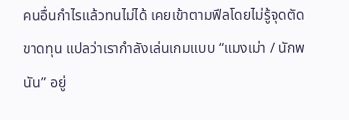คนอื่นกำไรแล้วทนไม่ได้ เคยเข้าตามฟีลโดยไม่รู้จุดตัดขาดทุน แปลว่าเรากำลังเล่นเกมแบบ “แมงเม่า / นักพนัน” อยู่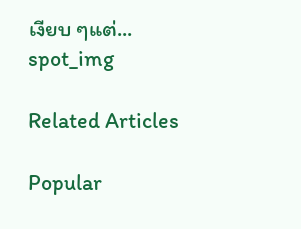เงียบ ๆแต่...
spot_img

Related Articles

Popular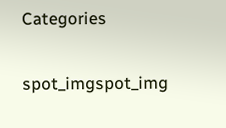Categories

spot_imgspot_img